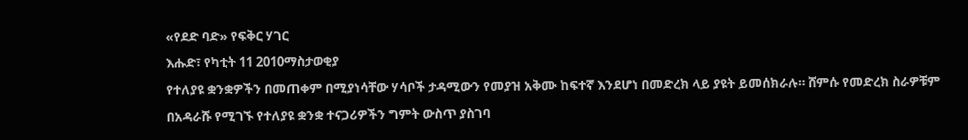«የደድ ባድ» የፍቅር ሃገር
እሑድ፣ የካቲት 11 2010ማስታወቂያ
የተለያዩ ቋንቋዎችን በመጠቀም በሚያነሳቸው ሃሳቦች ታዳሚውን የመያዝ አቅሙ ከፍተኛ እንደሆነ በመድረክ ላይ ያዩት ይመሰክራሉ። ሸምሱ የመድረክ ስራዎቹም በአዳራሹ የሚገኙ የተለያዩ ቋንቋ ተናጋሪዎችን ግምት ውስጥ ያስገባ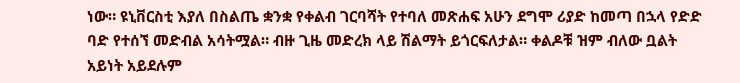ነው። ዩኒቨርስቲ እያለ በስልጤ ቋንቋ የቀልብ ገርባሻት የተባለ መጽሐፍ አሁን ደግሞ ሪያድ ከመጣ በኋላ የድድ ባድ የተሰኘ መድብል አሳትሟል። ብዙ ጊዜ መድረክ ላይ ሽልማት ይጎርፍለታል። ቀልዶቹ ዝም ብለው ቧልት አይነት አይደሉም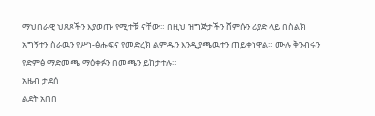ማህበራዊ ህጸጾችን እያወጡ የሚተቹ ናቸው። በዚህ ዝግጅታችን ሸምሱን ሪያድ ላይ በስልክ አግኝተን ስራዉን የሥነ-ፅሑፍና የመድረክ ልምዱን እንዲያጫዉተን ጠይቀነዋል። ሙሉ ቅንብሩን የድምፅ ማድመጫ ማዕቀፉን በመጫን ይከታተሉ።
አዜብ ታደሰ
ልደት አበበ